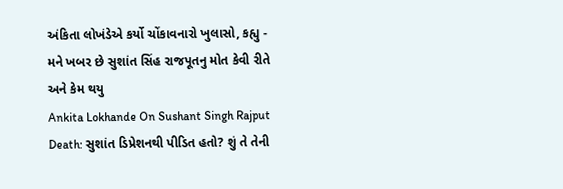અંકિતા લોખંડેએ કર્યો ચોંકાવનારો ખુલાસો, કહ્યુ - મને ખબર છે સુશાંત સિંહ રાજપૂતનુ મોત કેવી રીતે અને કેમ થયુ
Ankita Lokhande On Sushant Singh Rajput Death: સુશાંત ડિપ્રેશનથી પીડિત હતો? શું તે તેની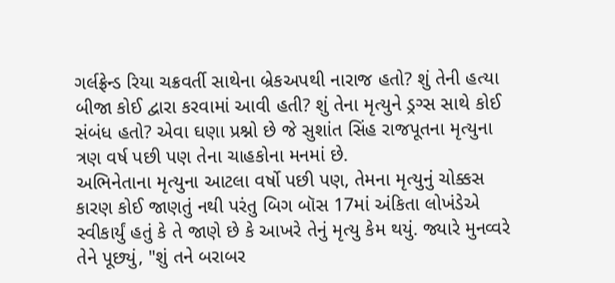ગર્લફ્રેન્ડ રિયા ચક્રવર્તી સાથેના બ્રેકઅપથી નારાજ હતો? શું તેની હત્યા બીજા કોઈ દ્વારા કરવામાં આવી હતી? શું તેના મૃત્યુને ડ્રગ્સ સાથે કોઈ સંબંધ હતો? એવા ઘણા પ્રશ્નો છે જે સુશાંત સિંહ રાજપૂતના મૃત્યુના ત્રણ વર્ષ પછી પણ તેના ચાહકોના મનમાં છે.
અભિનેતાના મૃત્યુના આટલા વર્ષો પછી પણ, તેમના મૃત્યુનું ચોક્કસ કારણ કોઈ જાણતું નથી પરંતુ બિગ બૉસ 17માં અંકિતા લોખંડેએ સ્વીકાર્યું હતું કે તે જાણે છે કે આખરે તેનું મૃત્યુ કેમ થયું. જ્યારે મુનવ્વરે તેને પૂછ્યું, "શું તને બરાબર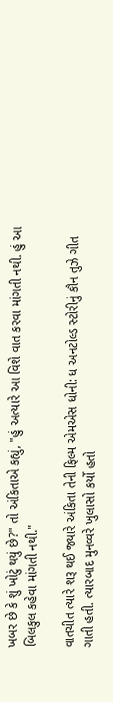ખબર છે કે શું ખોટું થયું છે?" તો અંકિતાએ કહ્યું, "હું અત્યારે આ વિશે વાત કરવા માંગતી નથી. હું આ બિલકુલ કહેવા માંગતી નથી."

વાતચીત ત્યારે શરૂ થઈ જ્યારે અંકિતા તેની ફિલ્મ એમએસ ધોની: ધ અનટોલ્ડ સ્ટોરીનું કૌન તુઝે ગીત ગાતી હતી. ત્યારબાદ મુનવ્વરે ખુલાસો કર્યો હતો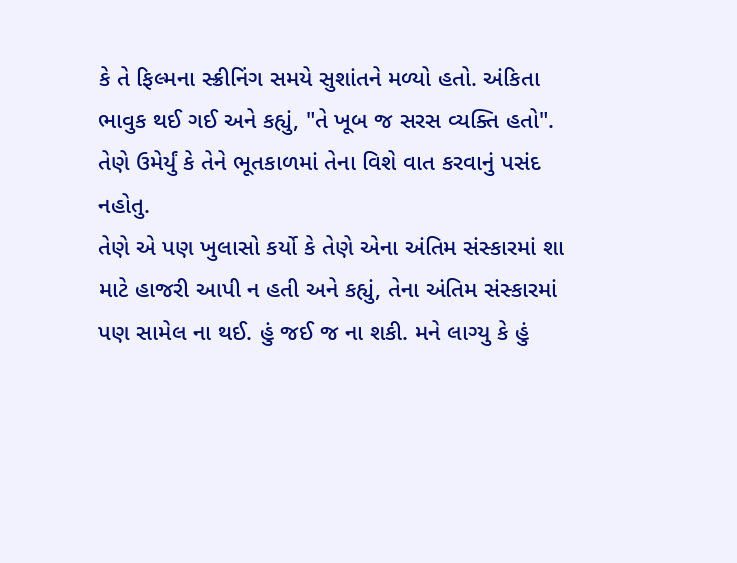કે તે ફિલ્મના સ્ક્રીનિંગ સમયે સુશાંતને મળ્યો હતો. અંકિતા ભાવુક થઈ ગઈ અને કહ્યું, "તે ખૂબ જ સરસ વ્યક્તિ હતો". તેણે ઉમેર્યું કે તેને ભૂતકાળમાં તેના વિશે વાત કરવાનું પસંદ નહોતુ.
તેણે એ પણ ખુલાસો કર્યો કે તેણે એના અંતિમ સંસ્કારમાં શા માટે હાજરી આપી ન હતી અને કહ્યું, તેના અંતિમ સંસ્કારમાં પણ સામેલ ના થઈ. હું જઈ જ ના શકી. મને લાગ્યુ કે હું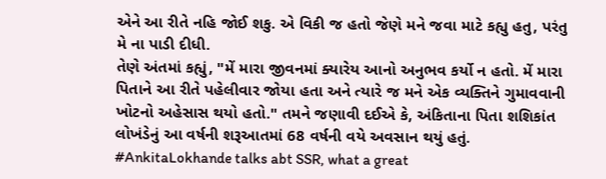એને આ રીતે નહિ જોઈ શકુ. એ વિકી જ હતો જેણે મને જવા માટે કહ્યુ હતુ, પરંતુ મે ના પાડી દીધી.
તેણે અંતમાં કહ્યું, "મેં મારા જીવનમાં ક્યારેય આનો અનુભવ કર્યો ન હતો. મેં મારા પિતાને આ રીતે પહેલીવાર જોયા હતા અને ત્યારે જ મને એક વ્યક્તિને ગુમાવવાની ખોટનો અહેસાસ થયો હતો." તમને જણાવી દઈએ કે, અંકિતાના પિતા શશિકાંત લોખંડેનું આ વર્ષની શરૂઆતમાં 68 વર્ષની વયે અવસાન થયું હતું.
#AnkitaLokhande talks abt SSR, what a great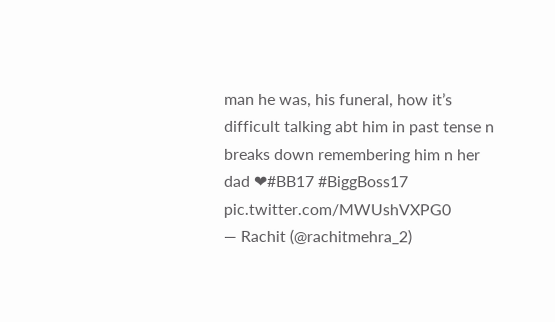man he was, his funeral, how it’s difficult talking abt him in past tense n breaks down remembering him n her dad ❤#BB17 #BiggBoss17 pic.twitter.com/MWUshVXPG0
— Rachit (@rachitmehra_2)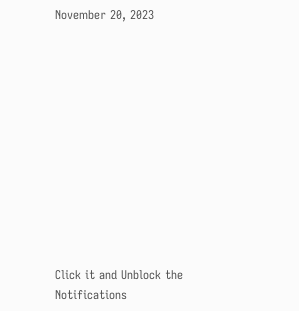November 20, 2023












Click it and Unblock the Notifications